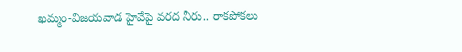ఖమ్మం-విజయవాడ హైవేపై వరద నీరు.. రాకపోకలు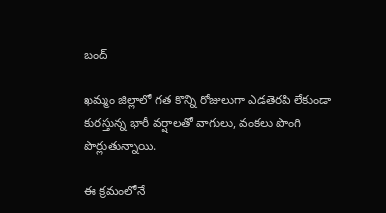బంద్

ఖమ్మం జిల్లాలో గత కొన్ని రోజులుగా ఎడతెరపి లేకుండా కురస్తున్న భారీ వర్షాలతో వాగులు, వంకలు పొంగి పొర్లుతున్నాయి.

ఈ క్రమంలోనే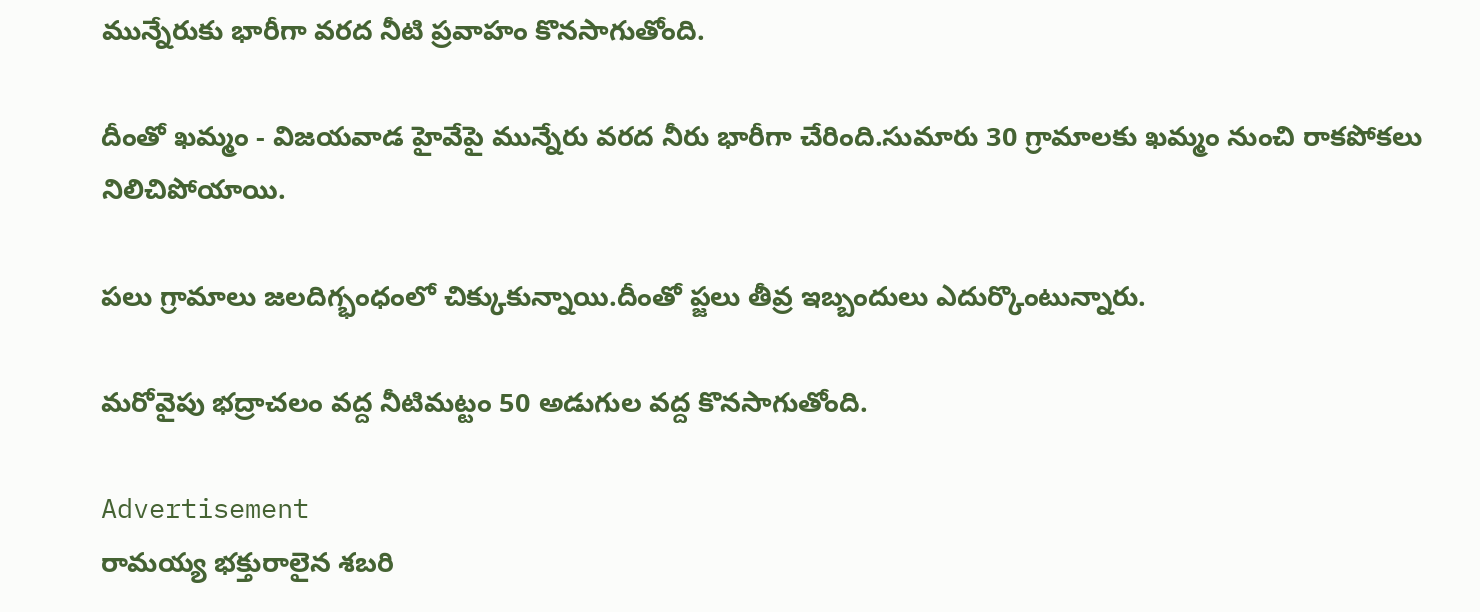మున్నేరుకు భారీగా వరద నీటి ప్రవాహం కొనసాగుతోంది.

దీంతో ఖమ్మం - విజయవాడ హైవేపై మున్నేరు వరద నీరు భారీగా చేరింది.సుమారు 30 గ్రామాలకు ఖమ్మం నుంచి రాకపోకలు నిలిచిపోయాయి.

పలు గ్రామాలు జలదిగ్భంధంలో చిక్కుకున్నాయి.దీంతో ప్జలు తీవ్ర ఇబ్బందులు ఎదుర్కొంటున్నారు.

మరోవైపు భద్రాచలం వద్ద నీటిమట్టం 50 అడుగుల వద్ద కొనసాగుతోంది.

Advertisement
రామయ్య భక్తురాలైన శబరి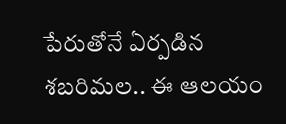పేరుతోనే ఏర్పడిన శబరిమల.. ఈ ఆలయం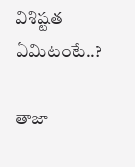విశిష్టత ఏమిటంటే..?

తాజా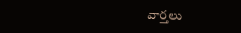వార్తలు